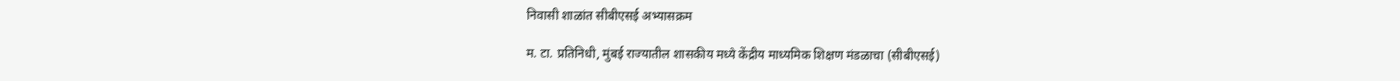निवासी शाळांत सीबीएसई अभ्यासक्रम

म. टा. प्रतिनिधी, मुंबई राज्यातील शासकीय मध्ये केंद्रीय माध्यमिक शिक्षण मंडळाचा (सीबीएसई)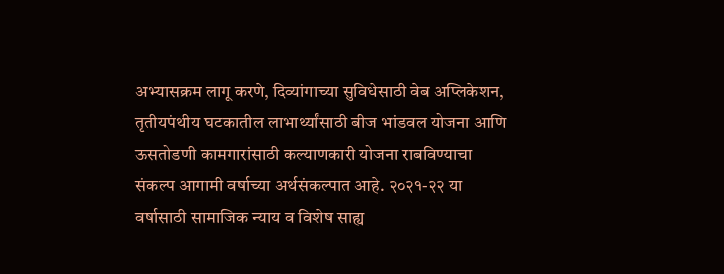अभ्यासक्रम लागू करणे, दिव्यांगाच्या सुविधेसाठी वेब अप्लिकेशन, तृतीयपंथीय घटकातील लाभार्थ्यांसाठी बीज भांडवल योजना आणि ऊसतोडणी कामगारांसाठी कल्याणकारी योजना राबविण्याचा संकल्प आगामी वर्षाच्या अर्थसंकल्पात आहे. २०२१-२२ या वर्षासाठी सामाजिक न्याय व विशेष साह्य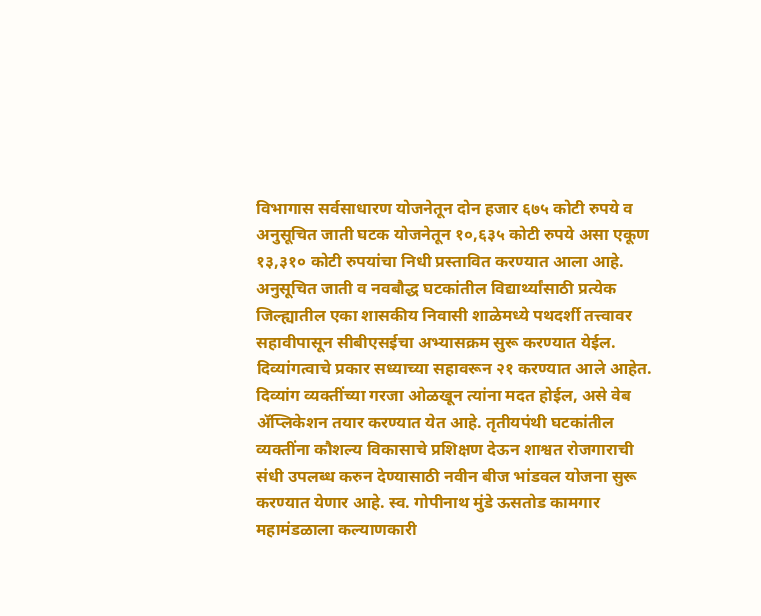विभागास सर्वसाधारण योजनेतून दोन हजार ६७५ कोटी रुपये व अनुसूचित जाती घटक योजनेतून १०,६३५ कोटी रुपये असा एकूण १३,३१० कोटी रुपयांचा निधी प्रस्तावित करण्यात आला आहे. अनुसूचित जाती व नवबौद्ध घटकांतील विद्यार्थ्यांसाठी प्रत्येक जिल्ह्यातील एका शासकीय निवासी शाळेमध्ये पथदर्शी तत्त्वावर सहावीपासून सीबीएसईचा अभ्यासक्रम सुरू करण्यात येईल. दिव्यांगत्वाचे प्रकार सध्याच्या सहावरून २१ करण्यात आले आहेत. दिव्यांग व्यक्तींच्या गरजा ओळखून त्यांना मदत होईल, असे वेब ॲप्लिकेशन तयार करण्यात येत आहे. तृतीयपंथी घटकांतील व्यक्तींना कौशल्य विकासाचे प्रशिक्षण देऊन शाश्वत रोजगाराची संधी उपलब्ध करुन देण्यासाठी नवीन बीज भांडवल योजना सुरू करण्यात येणार आहे. स्व. गोपीनाथ मुंडे ऊसतोड कामगार महामंडळाला कल्याणकारी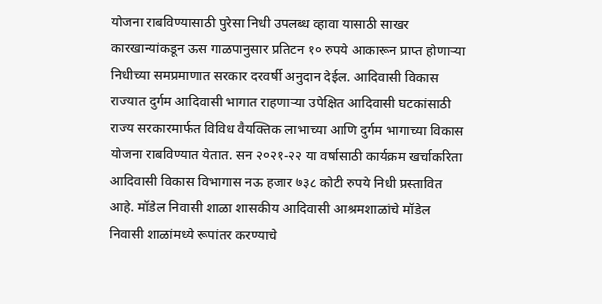योजना राबविण्यासाठी पुरेसा निधी उपलब्ध व्हावा यासाठी साखर कारखान्यांकडून ऊस गाळपानुसार प्रतिटन १० रुपये आकारून प्राप्त होणाऱ्या निधीच्या समप्रमाणात सरकार दरवर्षी अनुदान देईल. आदिवासी विकास राज्यात दुर्गम आदिवासी भागात राहणाऱ्या उपेक्षित आदिवासी घटकांसाठी राज्य सरकारमार्फत विविध वैयक्तिक लाभाच्या आणि दुर्गम भागाच्या विकास योजना राबविण्यात येतात. सन २०२१-२२ या वर्षासाठी कार्यक्रम खर्चाकरिता आदिवासी विकास विभागास नऊ हजार ७३८ कोटी रुपये निधी प्रस्तावित आहे. मॉडेल निवासी शाळा शासकीय आदिवासी आश्रमशाळांचे मॉडेल निवासी शाळांमध्ये रूपांतर करण्याचे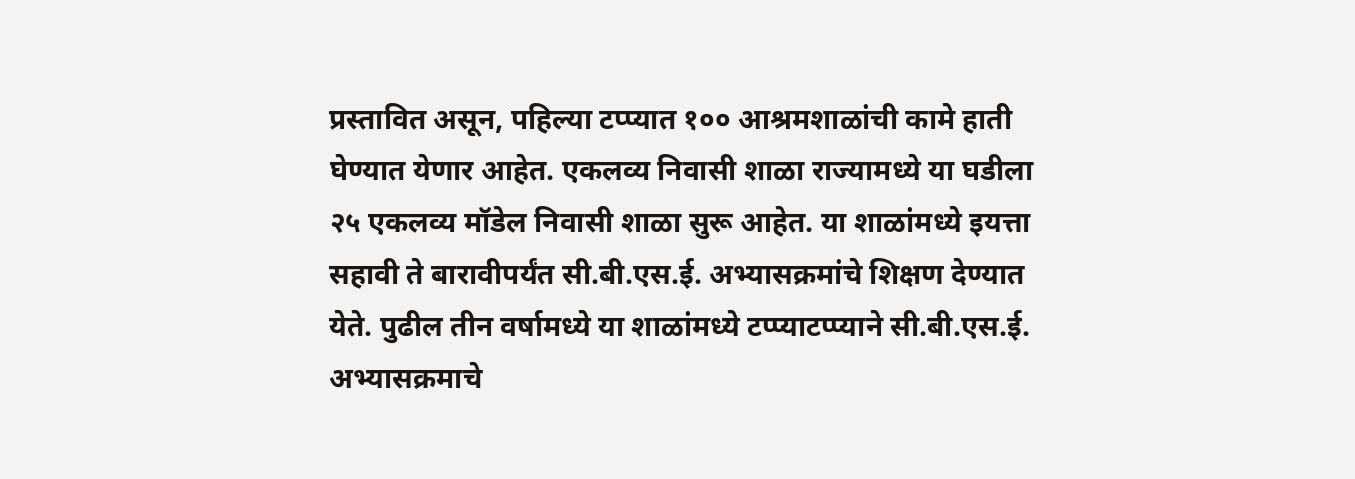प्रस्तावित असून, पहिल्या टप्प्यात १०० आश्रमशाळांची कामे हाती घेण्यात येणार आहेत. एकलव्य निवासी शाळा राज्यामध्ये या घडीला २५ एकलव्य मॉडेल निवासी शाळा सुरू आहेत. या शाळांमध्ये इयत्ता सहावी ते बारावीपर्यंत सी.बी.एस.ई. अभ्यासक्रमांचे शिक्षण देण्यात येते. पुढील तीन वर्षामध्ये या शाळांमध्ये टप्प्याटप्प्याने सी.बी.एस.ई. अभ्यासक्रमाचे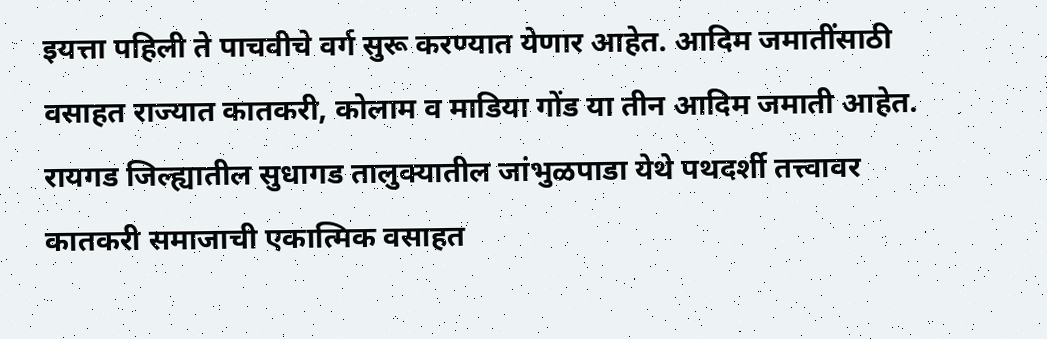इयत्ता पहिली ते पाचवीचे वर्ग सुरू करण्यात येणार आहेत. आदिम जमातींसाठी वसाहत राज्यात कातकरी, कोलाम व माडिया गोंड या तीन आदिम जमाती आहेत. रायगड जिल्ह्यातील सुधागड तालुक्यातील जांभुळपाडा येथे पथदर्शी तत्त्वावर कातकरी समाजाची एकात्मिक वसाहत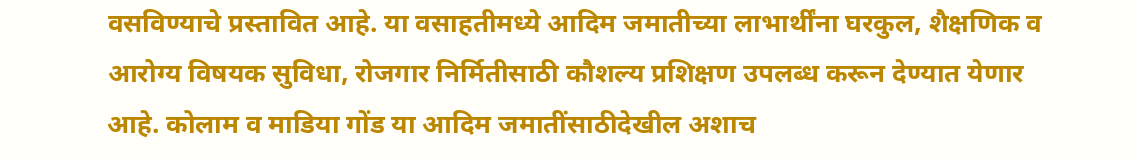वसविण्याचे प्रस्तावित आहे. या वसाहतीमध्ये आदिम जमातीच्या लाभार्थींना घरकुल, शैक्षणिक व आरोग्य विषयक सुविधा, रोजगार निर्मितीसाठी कौशल्य प्रशिक्षण उपलब्ध करून देण्यात येणार आहे. कोलाम व माडिया गोंड या आदिम जमातींसाठीदेखील अशाच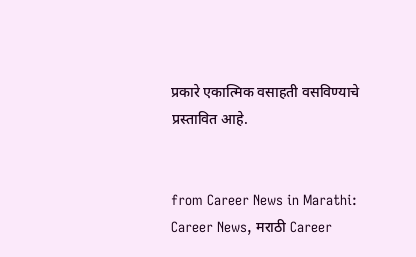प्रकारे एकात्मिक वसाहती वसविण्याचे प्रस्तावित आहे.


from Career News in Marathi: Career News, मराठी Career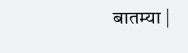बातम्या |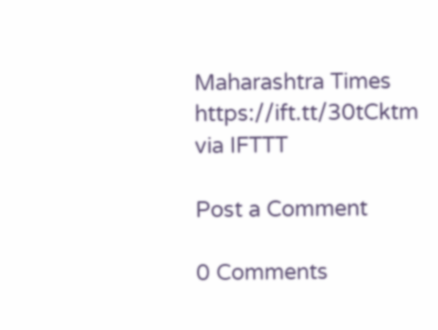Maharashtra Times https://ift.tt/30tCktm
via IFTTT

Post a Comment

0 Comments